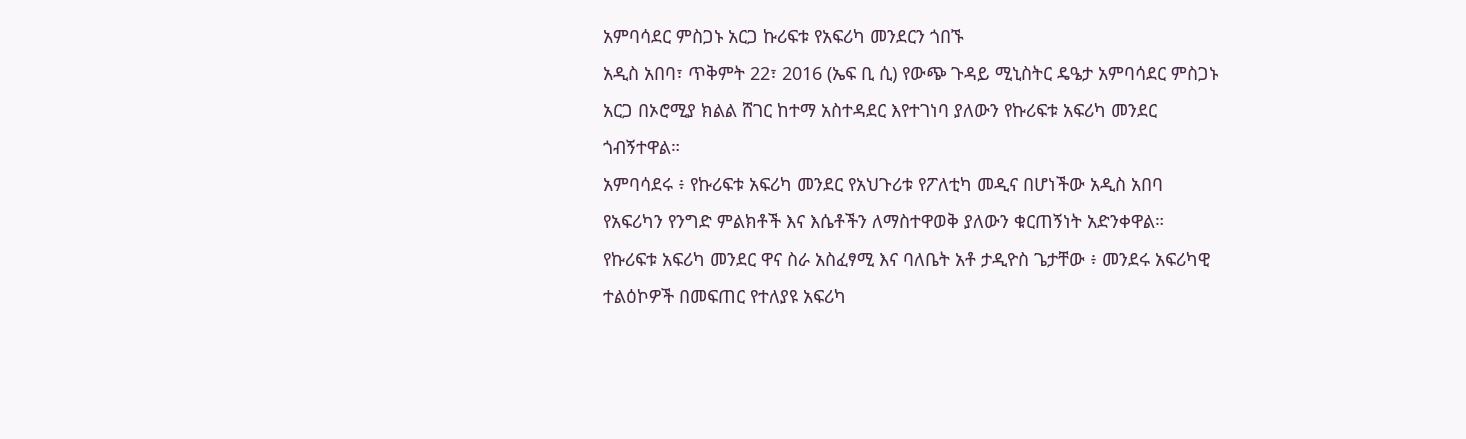አምባሳደር ምስጋኑ አርጋ ኩሪፍቱ የአፍሪካ መንደርን ጎበኙ
አዲስ አበባ፣ ጥቅምት 22፣ 2016 (ኤፍ ቢ ሲ) የውጭ ጉዳይ ሚኒስትር ዴዔታ አምባሳደር ምስጋኑ አርጋ በኦሮሚያ ክልል ሸገር ከተማ አስተዳደር እየተገነባ ያለውን የኩሪፍቱ አፍሪካ መንደር ጎብኝተዋል።
አምባሳደሩ ፥ የኩሪፍቱ አፍሪካ መንደር የአህጉሪቱ የፖለቲካ መዲና በሆነችው አዲስ አበባ የአፍሪካን የንግድ ምልክቶች እና እሴቶችን ለማስተዋወቅ ያለውን ቁርጠኝነት አድንቀዋል።
የኩሪፍቱ አፍሪካ መንደር ዋና ስራ አስፈፃሚ እና ባለቤት አቶ ታዲዮስ ጌታቸው ፥ መንደሩ አፍሪካዊ ተልዕኮዎች በመፍጠር የተለያዩ አፍሪካ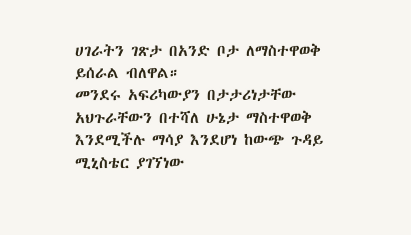ሀገራትን ገጽታ በአንድ ቦታ ለማስተዋወቅ ይሰራል ብለዋል።
መንደሩ አፍሪካውያን በታታሪነታቸው አህጉራቸውን በተሻለ ሁኔታ ማስተዋወቅ እንደሚችሉ ማሳያ እንደሆነ ከውጭ ጉዳይ ሚኒስቴር ያገኘነው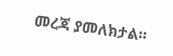መረጃ ያመለክታል።